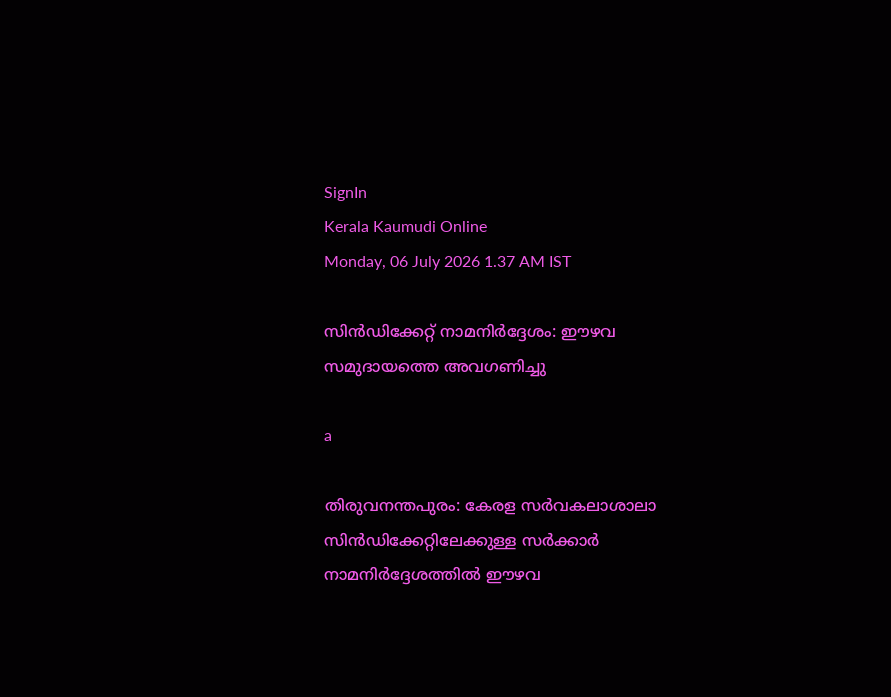SignIn
Kerala Kaumudi Online
Monday, 06 July 2026 1.37 AM IST

സിൻഡിക്കേറ്റ് നാമനിർദ്ദേശം: ഈഴവ സമുദായത്തെ അവഗണിച്ചു

a

തിരുവനന്തപുരം: കേരള സർവകലാശാലാ സിൻഡിക്കേറ്റിലേക്കുള്ള സർക്കാർ നാമനിർദ്ദേശത്തിൽ ഈഴവ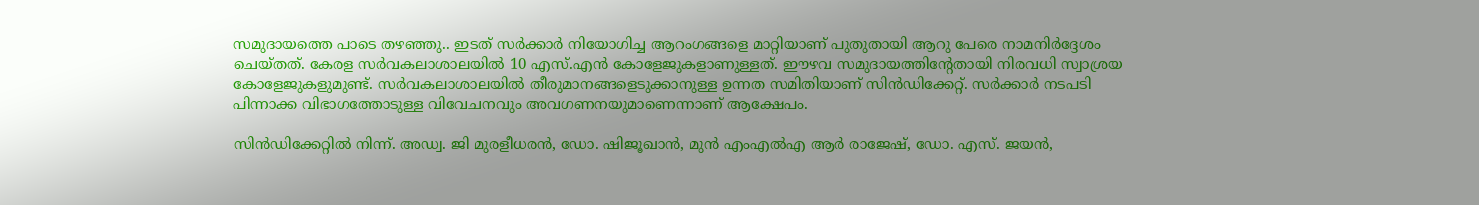സമുദായത്തെ പാടെ തഴഞ്ഞു.. ഇടത് സർക്കാർ നിയോഗിച്ച ആറംഗങ്ങളെ മാറ്റിയാണ് പുതുതായി ആറു പേരെ നാമനിർദ്ദേശം ചെയ്തത്. കേരള സർവകലാശാലയിൽ 10 എസ്.എൻ കോളേജുകളാണുള്ളത്. ഈഴവ സമുദായത്തിൻ്റേതായി നിരവധി സ്വാശ്രയ കോളേജുകളുമുണ്ട്. സർവകലാശാലയിൽ തീരുമാനങ്ങളെടുക്കാനുള്ള ഉന്നത സമിതിയാണ് സിൻഡിക്കേറ്റ്. സർക്കാ‌ർ നടപടി പിന്നാക്ക വിഭാഗത്തോടുള്ള വിവേചനവും അവഗണനയുമാണെന്നാണ് ആക്ഷേപം.

സിൻഡിക്കേറ്റിൽ നിന്ന്. അഡ്വ. ജി മുരളീധരൻ, ഡോ. ഷിജൂഖാൻ, മുൻ എംഎൽഎ ആർ രാജേഷ്, ഡോ. എസ്. ജയൻ,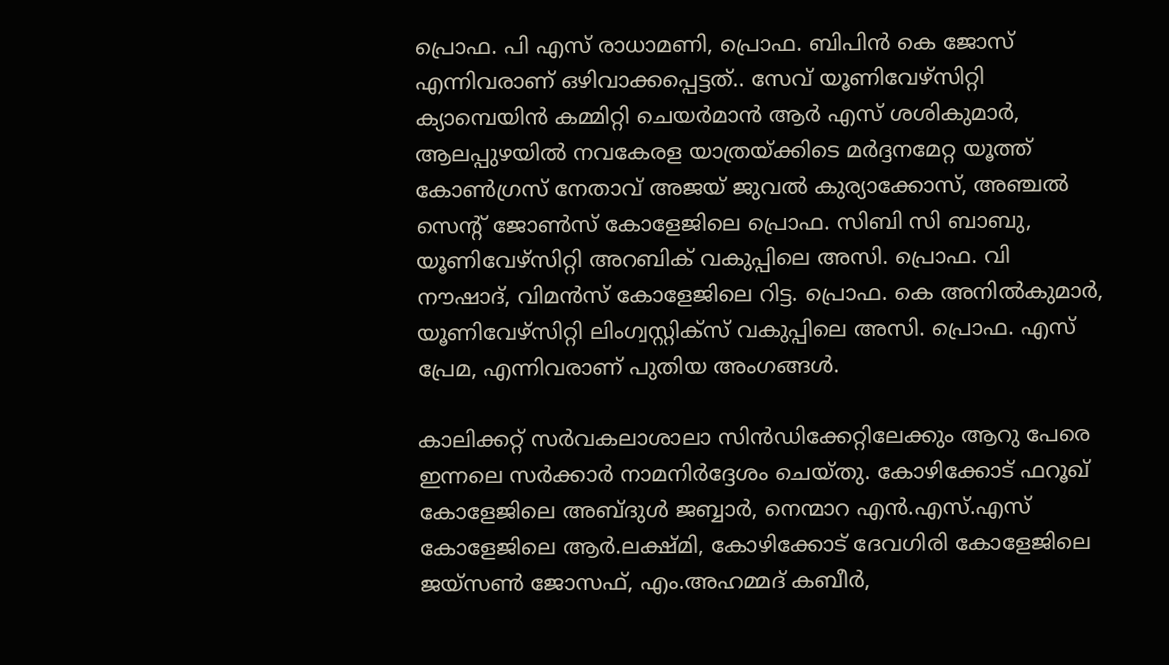പ്രൊഫ. പി എസ് രാധാമണി, പ്രൊഫ. ബിപിൻ കെ ജോസ് എന്നിവരാണ് ഒഴിവാക്കപ്പെട്ടത്.. സേവ് യൂണിവേഴ്സിറ്റി ക്യാമ്പെയിൻ കമ്മിറ്റി ചെയർമാൻ ആർ എസ് ശശികുമാർ, ആലപ്പുഴയിൽ നവകേരള യാത്രയ്ക്കിടെ മർദ്ദനമേറ്റ യൂത്ത് കോൺഗ്രസ് നേതാവ് അജയ് ജുവൽ കുര്യാക്കോസ്, അഞ്ചൽ സെൻ്റ് ജോൺസ് കോളേജിലെ പ്രൊഫ. സിബി സി ബാബു, യൂണിവേഴ്സിറ്റി അറബിക് വകുപ്പിലെ അസി. പ്രൊഫ. വി നൗഷാദ്, വിമൻസ് കോളേജിലെ റിട്ട. പ്രൊഫ. കെ അനിൽകുമാർ, യൂണിവേഴ്സിറ്റി ലിംഗ്വസ്റ്റിക്സ് വകുപ്പിലെ അസി. പ്രൊഫ. എസ് പ്രേമ, എന്നിവരാണ് പുതിയ അംഗങ്ങൾ.

കാലിക്കറ്റ് സർവകലാശാലാ സിൻഡിക്കേറ്റിലേക്കും ആറു പേരെ ഇന്നലെ സർക്കാർ നാമനിർദ്ദേശം ചെയ്തു. കോഴിക്കോട് ഫറൂഖ് കോളേജിലെ അബ്ദുൾ ജബ്ബാർ, നെന്മാറ എൻ.എസ്.എസ് കോളേജിലെ ആർ.ലക്ഷ്മി, കോഴിക്കോട് ദേവഗിരി കോളേജിലെ ജയ്സൺ ജോസഫ്, എം.അഹമ്മദ് കബീർ,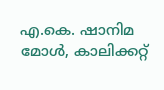എ.കെ. ഷാനിമ മോൾ, കാലിക്കറ്റ്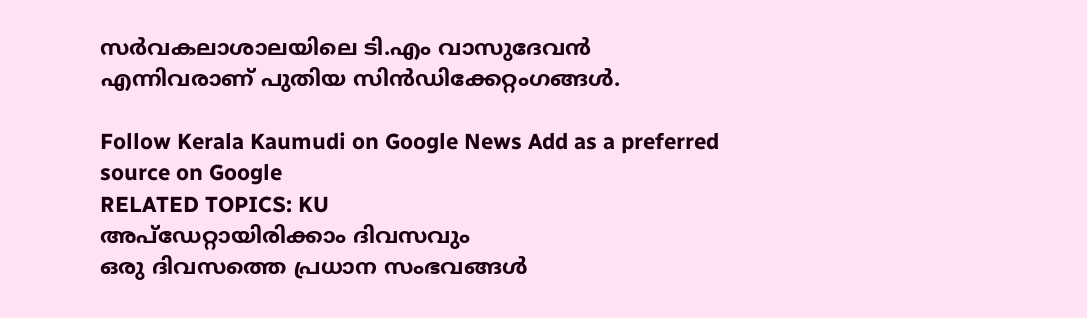സർവകലാശാലയിലെ ടി.എം വാസുദേവൻ എന്നിവരാണ് പുതിയ സിൻഡിക്കേറ്റംഗങ്ങൾ.

Follow Kerala Kaumudi on Google News Add as a preferred source on Google
RELATED TOPICS: KU
അപ്ഡേറ്റായിരിക്കാം ദിവസവും
ഒരു ദിവസത്തെ പ്രധാന സംഭവങ്ങൾ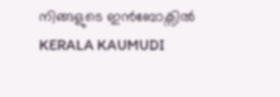നിങ്ങളുടെ ഇൻബോക്സിൽ
KERALA KAUMUDI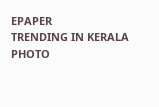EPAPER
TRENDING IN KERALA
PHOTO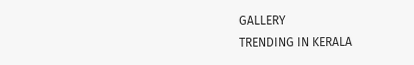GALLERY
TRENDING IN KERALA